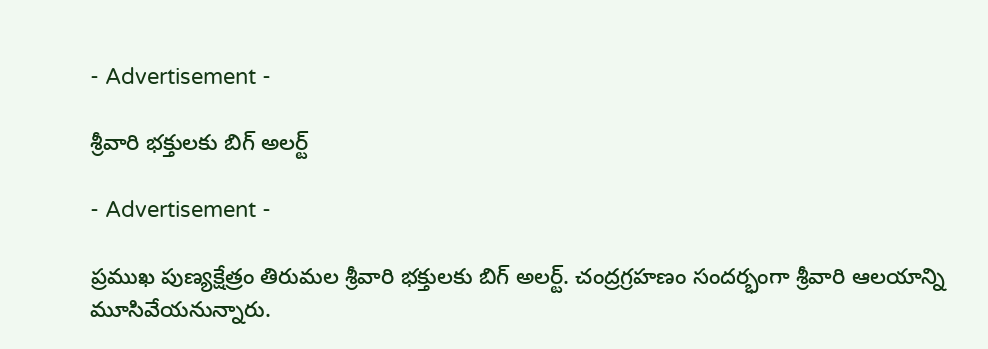- Advertisement -

శ్రీవారి భక్తులకు బిగ్ అలర్ట్

- Advertisement -

ప్రముఖ పుణ్యక్షేత్రం తిరుమల శ్రీవారి భక్తులకు బిగ్ అలర్ట్. చంద్రగ్రహణం సందర్భంగా శ్రీవారి ఆలయాన్ని మూసివేయనున్నారు.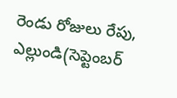రెండు రోజులు రేపు, ఎల్లుండి(సెప్టెంబర్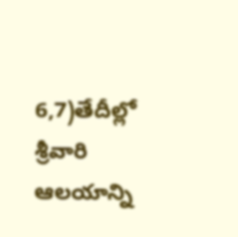6,7)తేదీల్లో శ్రీవారి ఆలయాన్ని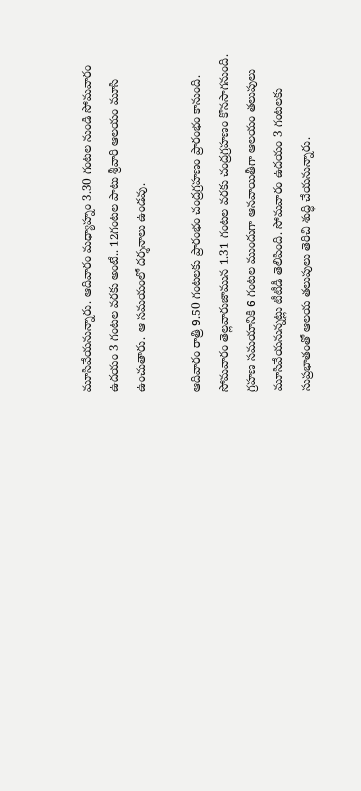మూసివేయనున్నారు. ఆదివారం మధ్యాహ్నం 3.30 గంటల నుండి సోమవారం ఉదయం 3 గంటల వరకు అంటే.. 12గంటల పాటు శ్రీవారి ఆలయం మూసి ఉంచుతారు. ఆ సమయంలో దర్శనాలు ఉండవు.

ఆదివారం రాత్రి 9.50 గంటలకు ప్రారంభం చంద్రగ్రహణం ప్రారంభం కానుంది. సోమ‌వారం తెల్లవారుజామున 1.31 గంటల వరకు చంద్రగ్రహణం కొనసాగనుంది. గ్రహణ సమయానికి 6 గంటల ముందుగా ఆనవాయితీగా ఆలయం తలుపులు మూసివేయనున్నట్లు టీటీడీ తెలిపింది. సోమవారం ఉదయం 3 గంటలకు సుప్రభాతంతో ఆలయ తలుపులు తెరిచి శుద్ధి చేయనున్నారు.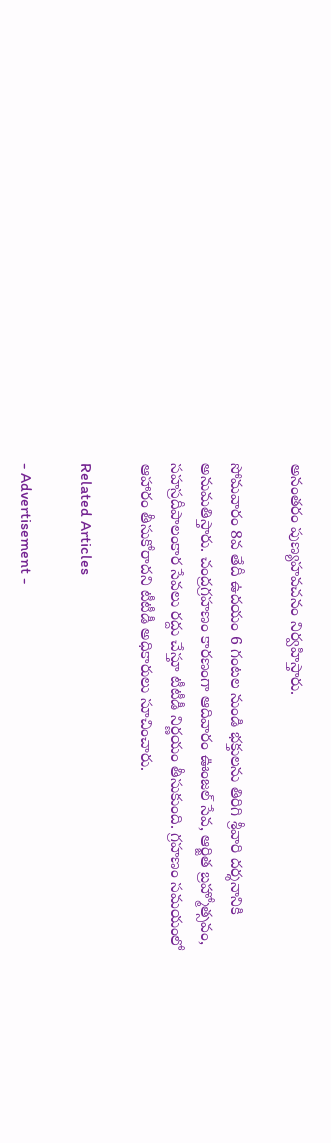అనంతరం పుణ్యహవచనం నిర్వహిస్తారు.

సోమవారం 8వ తేదీ ఉదయం 6 గంటల నుండి భక్తులను తిరిగి శ్రీవారి దర్శనానికి అనుమతిస్తారు. చంద్రగ్రహణం కారణంగా ఆదివారం ఊంజల్‌ సేవ, ఆర్జిత బ్రహ్మోత్స‌వం, సహస్రదీపాలంకార సేవలు రద్దు చేస్తూ టీటీడీ నిర్ణయం తీసుకుంది. గ్రహణం సమయంలో ఆహారం తీసుకోరాదని టీటీడీ అధికారులు సూచించారు.

Related Articles

- Advertisement -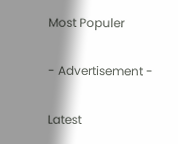Most Populer

- Advertisement -

Latest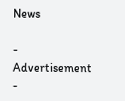News

- Advertisement -